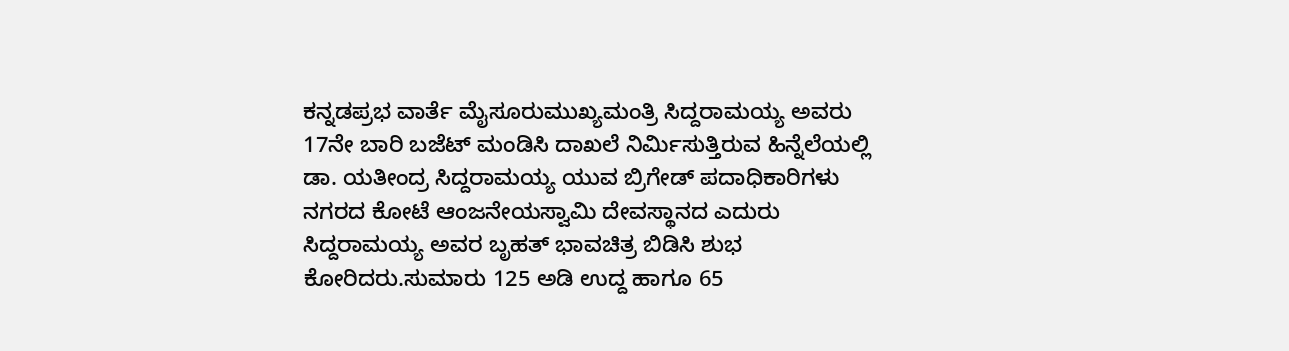ಕನ್ನಡಪ್ರಭ ವಾರ್ತೆ ಮೈಸೂರುಮುಖ್ಯಮಂತ್ರಿ ಸಿದ್ದರಾಮಯ್ಯ ಅವರು 17ನೇ ಬಾರಿ ಬಜೆಟ್ ಮಂಡಿಸಿ ದಾಖಲೆ ನಿರ್ಮಿಸುತ್ತಿರುವ ಹಿನ್ನೆಲೆಯಲ್ಲಿ ಡಾ. ಯತೀಂದ್ರ ಸಿದ್ದರಾಮಯ್ಯ ಯುವ ಬ್ರಿಗೇಡ್ ಪದಾಧಿಕಾರಿಗಳು ನಗರದ ಕೋಟೆ ಆಂಜನೇಯಸ್ವಾಮಿ ದೇವಸ್ಥಾನದ ಎದುರು ಸಿದ್ದರಾಮಯ್ಯ ಅವರ ಬೃಹತ್ ಭಾವಚಿತ್ರ ಬಿಡಿಸಿ ಶುಭ ಕೋರಿದರು.ಸುಮಾರು 125 ಅಡಿ ಉದ್ದ ಹಾಗೂ 65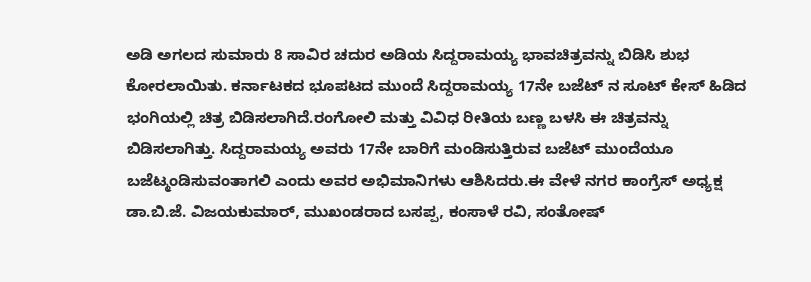ಅಡಿ ಅಗಲದ ಸುಮಾರು 8 ಸಾವಿರ ಚದುರ ಅಡಿಯ ಸಿದ್ದರಾಮಯ್ಯ ಭಾವಚಿತ್ರವನ್ನು ಬಿಡಿಸಿ ಶುಭ ಕೋರಲಾಯಿತು. ಕರ್ನಾಟಕದ ಭೂಪಟದ ಮುಂದೆ ಸಿದ್ದರಾಮಯ್ಯ 17ನೇ ಬಜೆಟ್ ನ ಸೂಟ್ ಕೇಸ್ ಹಿಡಿದ ಭಂಗಿಯಲ್ಲಿ ಚಿತ್ರ ಬಿಡಿಸಲಾಗಿದೆ.ರಂಗೋಲಿ ಮತ್ತು ವಿವಿಧ ರೀತಿಯ ಬಣ್ಣ ಬಳಸಿ ಈ ಚಿತ್ರವನ್ನು ಬಿಡಿಸಲಾಗಿತ್ತು. ಸಿದ್ದರಾಮಯ್ಯ ಅವರು 17ನೇ ಬಾರಿಗೆ ಮಂಡಿಸುತ್ತಿರುವ ಬಜೆಟ್ ಮುಂದೆಯೂ ಬಜೆಟ್ಮಂಡಿಸುವಂತಾಗಲಿ ಎಂದು ಅವರ ಅಭಿಮಾನಿಗಳು ಆಶಿಸಿದರು.ಈ ವೇಳೆ ನಗರ ಕಾಂಗ್ರೆಸ್ ಅಧ್ಯಕ್ಷ ಡಾ.ಬಿ.ಜೆ. ವಿಜಯಕುಮಾರ್, ಮುಖಂಡರಾದ ಬಸಪ್ಪ, ಕಂಸಾಳೆ ರವಿ, ಸಂತೋಷ್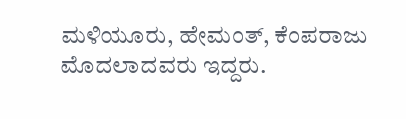ಮಳಿಯೂರು, ಹೇಮಂತ್, ಕೆಂಪರಾಜು ಮೊದಲಾದವರು ಇದ್ದರು.